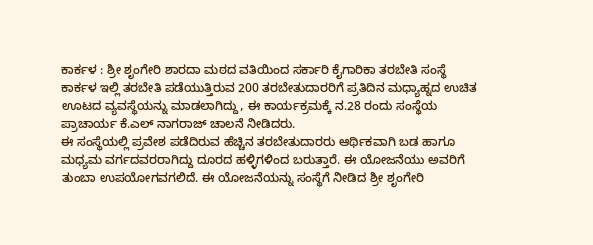ಕಾರ್ಕಳ : ಶ್ರೀ ಶೃಂಗೇರಿ ಶಾರದಾ ಮಠದ ವತಿಯಿಂದ ಸರ್ಕಾರಿ ಕೈಗಾರಿಕಾ ತರಬೇತಿ ಸಂಸ್ಥೆ ಕಾರ್ಕಳ ಇಲ್ಲಿ ತರಬೇತಿ ಪಡೆಯುತ್ತಿರುವ 200 ತರಬೇತುದಾರರಿಗೆ ಪ್ರತಿದಿನ ಮಧ್ಯಾಹ್ನದ ಉಚಿತ ಊಟದ ವ್ಯವಸ್ಥೆಯನ್ನು ಮಾಡಲಾಗಿದ್ದು, ಈ ಕಾರ್ಯಕ್ರಮಕ್ಕೆ ನ.28 ರಂದು ಸಂಸ್ಥೆಯ ಪ್ರಾಚಾರ್ಯ ಕೆ.ಎಲ್ ನಾಗರಾಜ್ ಚಾಲನೆ ನೀಡಿದರು.
ಈ ಸಂಸ್ಥೆಯಲ್ಲಿ ಪ್ರವೇಶ ಪಡೆದಿರುವ ಹೆಚ್ಚಿನ ತರಬೇತುದಾರರು ಆರ್ಥಿಕವಾಗಿ ಬಡ ಹಾಗೂ ಮಧ್ಯಮ ವರ್ಗದವರರಾಗಿದ್ದು ದೂರದ ಹಳ್ಳಿಗಳಿಂದ ಬರುತ್ತಾರೆ. ಈ ಯೋಜನೆಯು ಅವರಿಗೆ ತುಂಬಾ ಉಪಯೋಗವಗಲಿದೆ. ಈ ಯೋಜನೆಯನ್ನು ಸಂಸ್ಥೆಗೆ ನೀಡಿದ ಶ್ರೀ ಶೃಂಗೇರಿ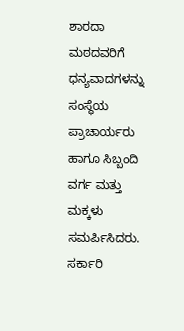ಶಾರದಾ ಮಠದವರಿಗೆ ಧನ್ಯವಾದಗಳನ್ನು ಸಂಸ್ಥೆಯ ಪ್ರಾಚಾರ್ಯರು ಹಾಗೂ ಸಿಬ್ಬಂದಿ ವರ್ಗ ಮತ್ತು ಮಕ್ಕಳು ಸಮರ್ಪಿಸಿದರು.
ಸರ್ಕಾರಿ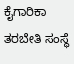ಕೈಗಾರಿಕಾ ತರಬೇತಿ ಸಂಸ್ಥೆ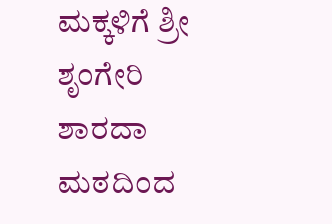ಮಕ್ಕಳಿಗೆ ಶ್ರೀ ಶೃಂಗೇರಿ ಶಾರದಾ ಮಠದಿಂದ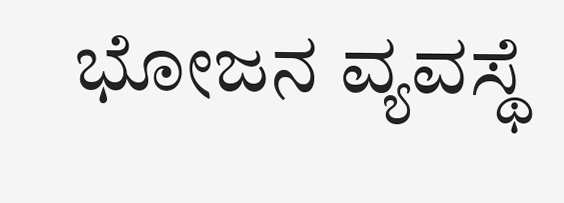ಭೋಜನ ವ್ಯವಸ್ಥೆ